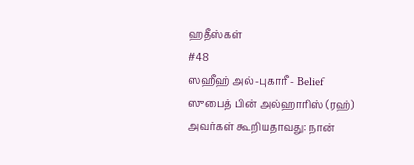ஹதீஸ்கள்
#48
ஸஹீஹ் அல்-புகாரீ - Belief
ஸுபைத் பின் அல்ஹாரிஸ் (ரஹ்) அவர்கள் கூறியதாவது: நான்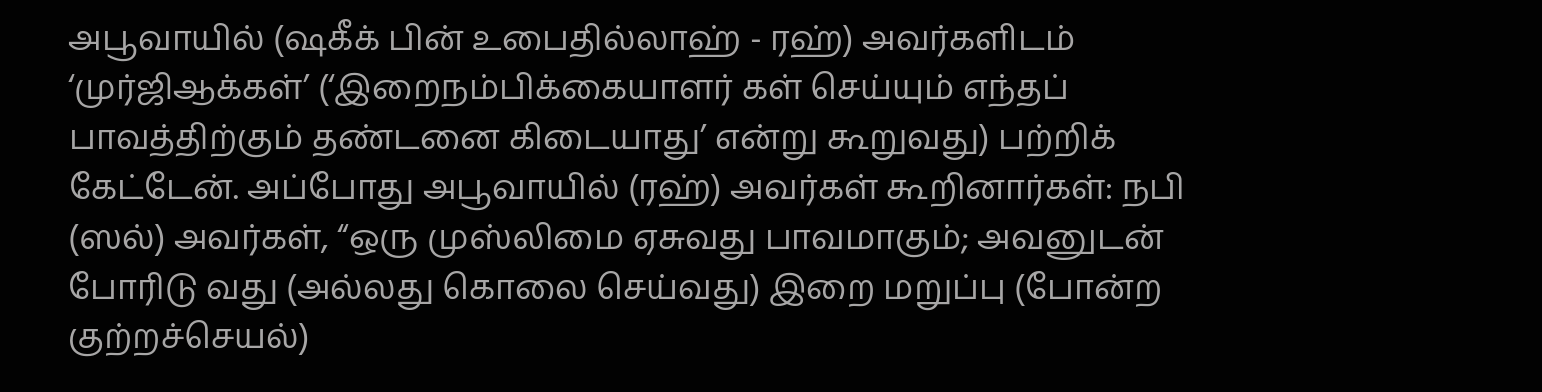அபூவாயில் (ஷகீக் பின் உபைதில்லாஹ் - ரஹ்) அவர்களிடம் ‘முர்ஜிஆக்கள்’ (‘இறைநம்பிக்கையாளர் கள் செய்யும் எந்தப் பாவத்திற்கும் தண்டனை கிடையாது’ என்று கூறுவது) பற்றிக் கேட்டேன். அப்போது அபூவாயில் (ரஹ்) அவர்கள் கூறினார்கள்: நபி (ஸல்) அவர்கள், “ஒரு முஸ்லிமை ஏசுவது பாவமாகும்; அவனுடன் போரிடு வது (அல்லது கொலை செய்வது) இறை மறுப்பு (போன்ற குற்றச்செயல்)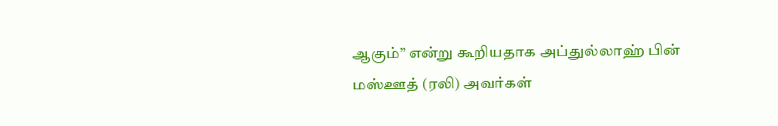ஆகும்” என்று கூறியதாக அப்துல்லாஹ் பின் மஸ்ஊத் (ரலி) அவர்கள்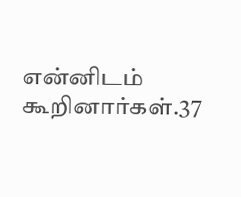என்னிடம் கூறினார்கள்.37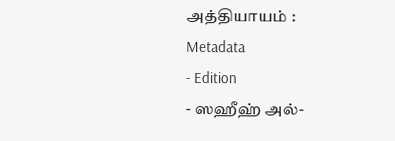அத்தியாயம் :
Metadata
- Edition
- ஸஹீஹ் அல்-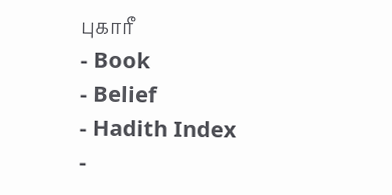புகாரீ
- Book
- Belief
- Hadith Index
-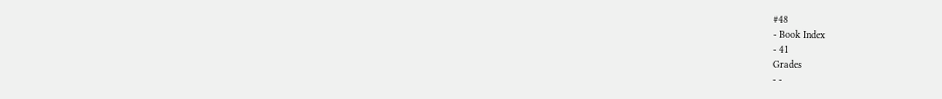#48
- Book Index
- 41
Grades
- -